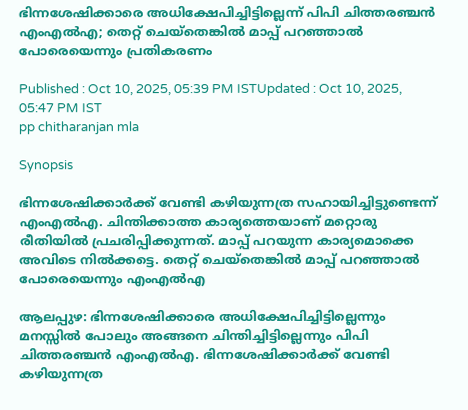ഭിന്നശേഷിക്കാരെ അധിക്ഷേപിച്ചിട്ടില്ലെന്ന് പിപി ചിത്തരഞ്ചൻ എംഎൽഎ; തെറ്റ്‌ ചെയ്തെങ്കിൽ മാപ്പ് പറഞ്ഞാൽ പോരെയെന്നും പ്രതികരണം

Published : Oct 10, 2025, 05:39 PM ISTUpdated : Oct 10, 2025, 05:47 PM IST
pp chitharanjan mla

Synopsis

ഭിന്നശേഷിക്കാർക്ക് വേണ്ടി കഴിയുന്നത്ര സഹായിച്ചിട്ടുണ്ടെന്ന് എംഎൽഎ. ചിന്തിക്കാത്ത കാര്യത്തെയാണ് മറ്റൊരു രീതിയിൽ പ്രചരിപ്പിക്കുന്നത്. മാപ്പ് പറയുന്ന കാര്യമൊക്കെ അവിടെ നിൽക്കട്ടെ. തെറ്റ്‌ ചെയ്തെങ്കിൽ മാപ്പ് പറഞ്ഞാൽ പോരെയെന്നും എംഎൽഎ

ആലപ്പുഴ: ഭിന്നശേഷിക്കാരെ അധിക്ഷേപിച്ചിട്ടില്ലെന്നും മനസ്സിൽ പോലും അങ്ങനെ ചിന്തിച്ചിട്ടില്ലെന്നും പിപി ചിത്തരഞ്ചൻ എംഎൽഎ. ഭിന്നശേഷിക്കാർക്ക് വേണ്ടി കഴിയുന്നത്ര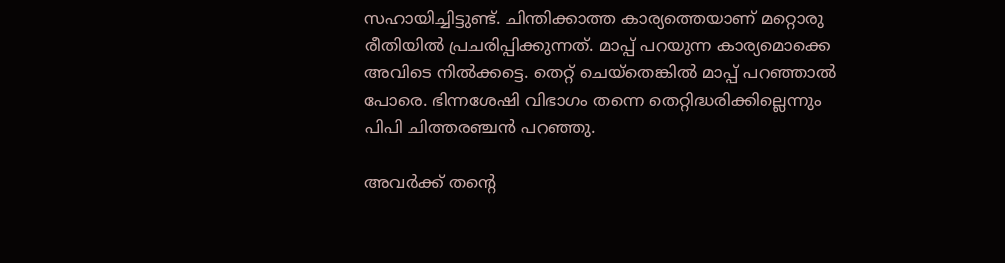സഹായിച്ചിട്ടുണ്ട്. ചിന്തിക്കാത്ത കാര്യത്തെയാണ് മറ്റൊരു രീതിയിൽ പ്രചരിപ്പിക്കുന്നത്. മാപ്പ് പറയുന്ന കാര്യമൊക്കെ അവിടെ നിൽക്കട്ടെ. തെറ്റ്‌ ചെയ്തെങ്കിൽ മാപ്പ് പറഞ്ഞാൽ പോരെ. ഭിന്നശേഷി വിഭാഗം തന്നെ തെറ്റിദ്ധരിക്കില്ലെന്നും പിപി ചിത്തരഞ്ചൻ പറഞ്ഞു.

അവർക്ക് തന്റെ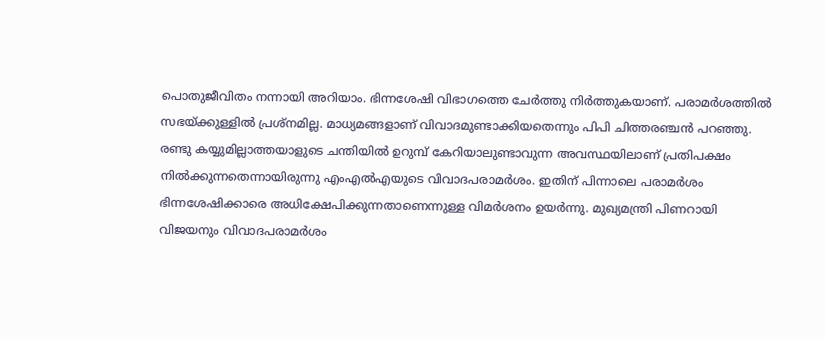പൊതുജീവിതം നന്നായി അറിയാം. ഭിന്നശേഷി വിഭാഗത്തെ ചേർത്തു നിർത്തുകയാണ്. പരാമർശത്തിൽ സഭയ്ക്കുള്ളിൽ പ്രശ്നമില്ല. മാധ്യമങ്ങളാണ് വിവാദമുണ്ടാക്കിയതെന്നും പിപി ചിത്തരഞ്ചൻ പറഞ്ഞു. രണ്ടു കയ്യുമില്ലാത്തയാളുടെ ചന്തിയിൽ ഉറുമ്പ് കേറിയാലുണ്ടാവുന്ന അവസ്ഥയിലാണ് പ്രതിപക്ഷം നിൽക്കുന്നതെന്നായിരുന്നു എംഎൽഎയുടെ വിവാദപരാമർശം. ഇതിന് പിന്നാലെ പരാമർശം ഭിന്നശേഷിക്കാരെ അധിക്ഷേപിക്കുന്നതാണെന്നുള്ള വിമർശനം ഉയർന്നു. മുഖ്യമന്ത്രി പിണറായി വിജയനും വിവാദപരാമർശം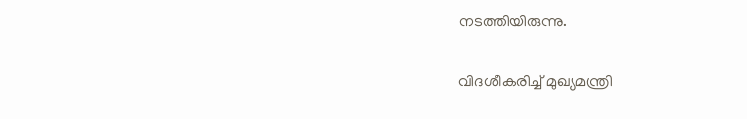നടത്തിയിരുന്നു.

വിദശീകരിച്ച് മുഖ്യമന്ത്രി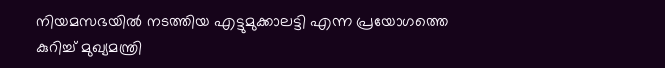നിയമസഭയില്‍ നടത്തിയ എട്ടുമുക്കാലട്ടി എന്ന പ്രയോഗത്തെ കുറിച്ച് മുഖ്യമന്ത്രി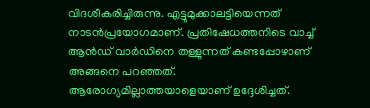വിദശീകരിച്ചിരുന്നു. എട്ടുമുക്കാലട്ടിയെന്നത് നാടൻപ്രയോഗമാണ്. പ്രതിഷേധത്തനിടെ വാച്ച് ആന്‍ഡ് വാര്‍ഡിനെ തള്ളുന്നത് കണ്ടപ്പോഴാണ് അങ്ങനെ പറഞ്ഞത്. ആരോഗ്യമില്ലാത്തയാളെയാണ് ഉദ്ദേശിച്ചത്.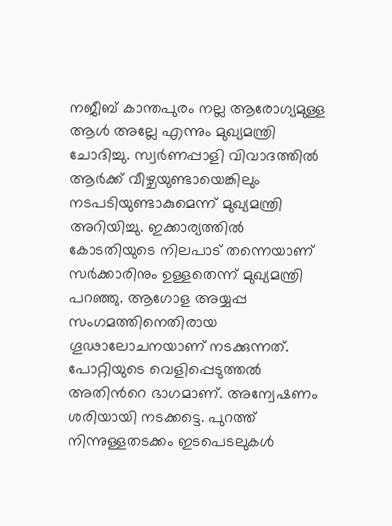നജീബ് കാന്തപുരം നല്ല ആരോഗ്യമുള്ള ആള്‍ അല്ലേ എന്നും മുഖ്യമന്ത്രി ചോദിച്ചു. സ്വർണപ്പാളി വിവാദത്തിൽ ആർക്ക് വീഴ്ചയുണ്ടായെങ്കിലും നടപടിയുണ്ടാകുമെന്ന് മുഖ്യമന്ത്രി അറിയിച്ചു. ഇക്കാര്യത്തിൽ കോടതിയുടെ നിലപാട് തന്നെയാണ് സർക്കാരിനും ഉള്ളതെന്ന് മുഖ്യമന്ത്രി പറഞ്ഞു. ആഗോള അയ്യപ്പ സംഗമത്തിനെതിരായ ഗൂഢാലോചനയാണ് നടക്കുന്നത്. പോറ്റിയുടെ വെളിപ്പെടുത്തൽ അതിന്‍റെ ഭാഗമാണ്. അന്വേഷണം ശരിയായി നടക്കട്ടെ. പുറത്ത് നിന്നുള്ളതടക്കം ഇടപെടലുകൾ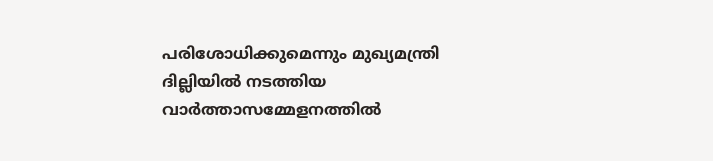പരിശോധിക്കുമെന്നും മുഖ്യമന്ത്രി ദില്ലിയിൽ നടത്തിയ വാര്‍ത്താസമ്മേളനത്തില്‍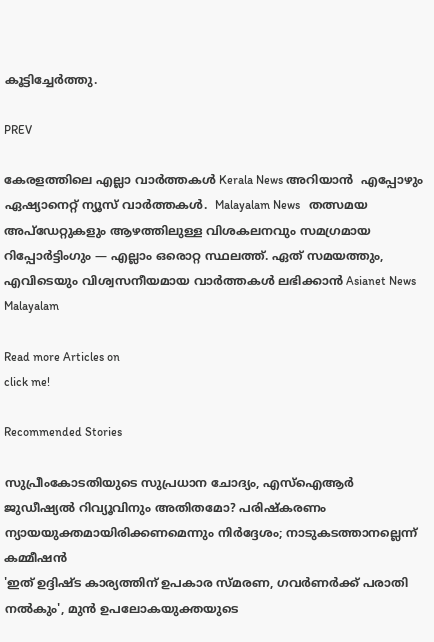കൂട്ടിച്ചേര്‍ത്തു.

PREV

കേരളത്തിലെ എല്ലാ വാർത്തകൾ Kerala News അറിയാൻ  എപ്പോഴും ഏഷ്യാനെറ്റ് ന്യൂസ് വാർത്തകൾ.  Malayalam News   തത്സമയ അപ്‌ഡേറ്റുകളും ആഴത്തിലുള്ള വിശകലനവും സമഗ്രമായ റിപ്പോർട്ടിംഗും — എല്ലാം ഒരൊറ്റ സ്ഥലത്ത്. ഏത് സമയത്തും, എവിടെയും വിശ്വസനീയമായ വാർത്തകൾ ലഭിക്കാൻ Asianet News Malayalam

Read more Articles on
click me!

Recommended Stories

സുപ്രീംകോടതിയുടെ സുപ്രധാന ചോദ്യം, എസ്ഐആർ ജുഡീഷ്യൽ റിവ്യൂവിനും അതിതമോ? പരിഷ്കരണം ന്യായയുക്തമായിരിക്കണമെന്നും നിർദ്ദേശം; നാടുകടത്താനല്ലെന്ന് കമ്മീഷൻ
'ഇത് ഉദ്ദിഷ്ട കാര്യത്തിന് ഉപകാര സ്മരണ, ഗവർണർക്ക് പരാതി നൽകും', മുൻ ഉപലോകയുക്തയുടെ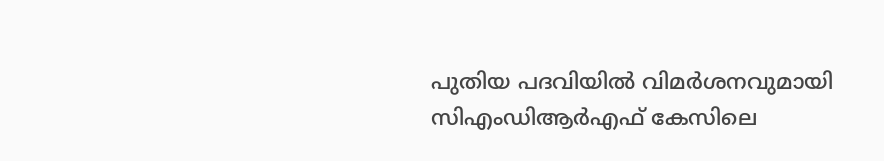പുതിയ പദവിയിൽ വിമർശനവുമായി സിഎംഡിആർഎഫ് കേസിലെ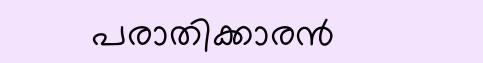പരാതിക്കാരൻ